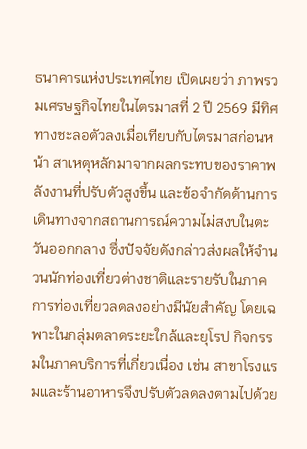ธนาคารแห่งประเทศไทย เปิดเผยว่า ภาพรวมเศรษฐกิจไทยในไตรมาสที่ 2 ปี 2569 มีทิศทางชะลอตัวลงเมื่อเทียบกับไตรมาสก่อนหน้า สาเหตุหลักมาจากผลกระทบของราคาพลังงานที่ปรับตัวสูงขึ้น และข้อจำกัดด้านการเดินทางจากสถานการณ์ความไม่สงบในตะวันออกกลาง ซึ่งปัจจัยดังกล่าวส่งผลให้จำนวนนักท่องเที่ยวต่างชาติและรายรับในภาคการท่องเที่ยวลดลงอย่างมีนัยสำคัญ โดยเฉพาะในกลุ่มตลาดระยะใกล้และยุโรป กิจกรรมในภาคบริการที่เกี่ยวเนื่อง เช่น สาขาโรงแรมและร้านอาหารจึงปรับตัวลดลงตามไปด้วย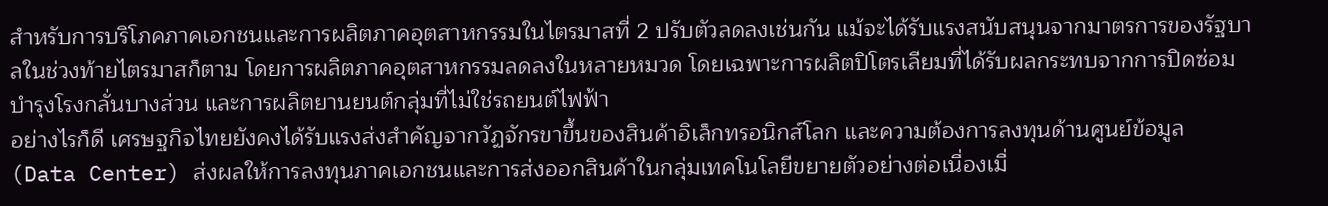สำหรับการบริโภคภาคเอกชนและการผลิตภาคอุตสาหกรรมในไตรมาสที่ 2 ปรับตัวลดลงเช่นกัน แม้จะได้รับแรงสนับสนุนจากมาตรการของรัฐบาลในช่วงท้ายไตรมาสก็ตาม โดยการผลิตภาคอุตสาหกรรมลดลงในหลายหมวด โดยเฉพาะการผลิตปิโตรเลียมที่ได้รับผลกระทบจากการปิดซ่อมบำรุงโรงกลั่นบางส่วน และการผลิตยานยนต์กลุ่มที่ไม่ใช่รถยนต์ไฟฟ้า
อย่างไรก็ดี เศรษฐกิจไทยยังคงได้รับแรงส่งสำคัญจากวัฏจักรขาขึ้นของสินค้าอิเล็กทรอนิกส์โลก และความต้องการลงทุนด้านศูนย์ข้อมูล (Data Center) ส่งผลให้การลงทุนภาคเอกชนและการส่งออกสินค้าในกลุ่มเทคโนโลยีขยายตัวอย่างต่อเนื่องเมื่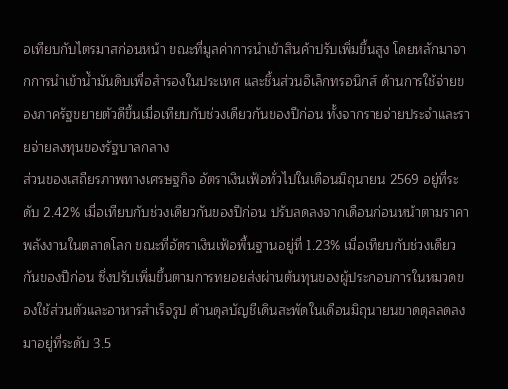อเทียบกับไตรมาสก่อนหน้า ขณะที่มูลค่าการนำเข้าสินค้าปรับเพิ่มขึ้นสูง โดยหลักมาจากการนำเข้าน้ำมันดิบเพื่อสำรองในประเทศ และชิ้นส่วนอิเล็กทรอนิกส์ ด้านการใช้จ่ายของภาครัฐขยายตัวดีขึ้นเมื่อเทียบกับช่วงเดียวกันของปีก่อน ทั้งจากรายจ่ายประจำและรายจ่ายลงทุนของรัฐบาลกลาง
ส่วนของเสถียรภาพทางเศรษฐกิจ อัตราเงินเฟ้อทั่วไปในเดือนมิถุนายน 2569 อยู่ที่ระดับ 2.42% เมื่อเทียบกับช่วงเดียวกันของปีก่อน ปรับลดลงจากเดือนก่อนหน้าตามราคาพลังงานในตลาดโลก ขณะที่อัตราเงินเฟ้อพื้นฐานอยู่ที่ 1.23% เมื่อเทียบกับช่วงเดียวกันของปีก่อน ซึ่งปรับเพิ่มขึ้นตามการทยอยส่งผ่านต้นทุนของผู้ประกอบการในหมวดของใช้ส่วนตัวและอาหารสำเร็จรูป ด้านดุลบัญชีเดินสะพัดในเดือนมิถุนายนขาดดุลลดลงมาอยู่ที่ระดับ 3.5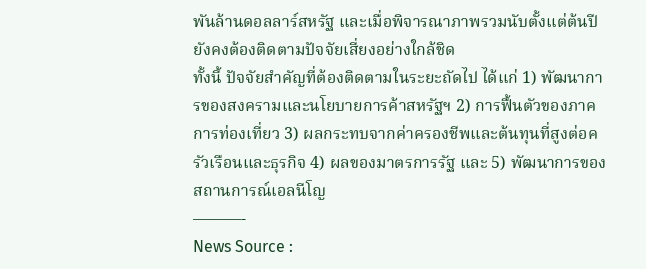พันล้านดอลลาร์สหรัฐ และเมื่อพิจารณาภาพรวมนับตั้งแต่ต้นปี ยังคงต้องติดตามปัจจัยเสี่ยงอย่างใกล้ชิด
ทั้งนี้ ปัจจัยสำคัญที่ต้องติดตามในระยะถัดไป ได้แก่ 1) พัฒนาการของสงครามและนโยบายการค้าสหรัฐฯ 2) การฟื้นตัวของภาคการท่องเที่ยว 3) ผลกระทบจากค่าครองชีพและต้นทุนที่สูงต่อครัวเรือนและธุรกิจ 4) ผลของมาตรการรัฐ และ 5) พัฒนาการของสถานการณ์เอลนีโญ
———-
News Source :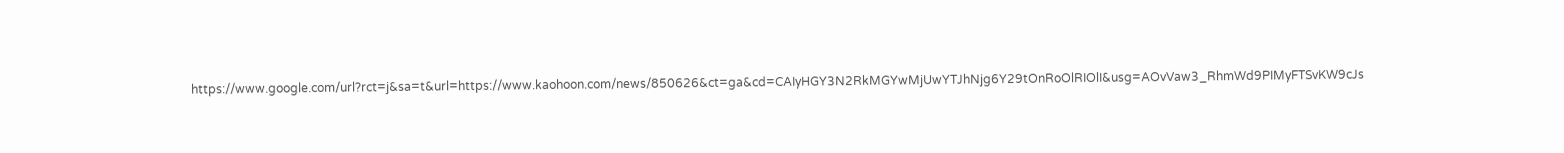https://www.google.com/url?rct=j&sa=t&url=https://www.kaohoon.com/news/850626&ct=ga&cd=CAIyHGY3N2RkMGYwMjUwYTJhNjg6Y29tOnRoOlRIOlI&usg=AOvVaw3_RhmWd9PIMyFTSvKW9cJs